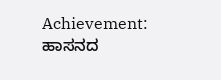Achievement: ಹಾಸನದ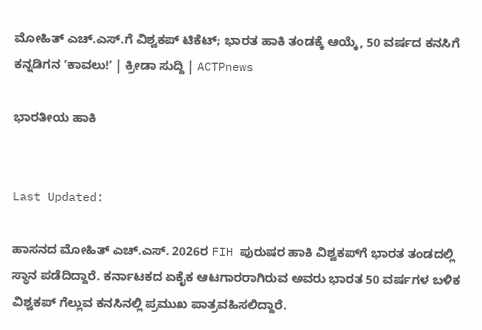ಮೋಹಿತ್ ಎಚ್.ಎಸ್.ಗೆ ವಿಶ್ವಕಪ್ ಟಿಕೆಟ್; ಭಾರತ ಹಾಕಿ ತಂಡಕ್ಕೆ ಆಯ್ಕೆ, 50 ವರ್ಷದ ಕನಸಿಗೆ ಕನ್ನಡಿಗನ ʼಕಾವಲು!ʼ | ಕ್ರೀಡಾ ಸುದ್ದಿ | ACTPnews

ಭಾರತೀಯ ಹಾಕಿ


Last Updated:

ಹಾಸನದ ಮೋಹಿತ್ ಎಚ್.ಎಸ್. 2026ರ FIH ಪುರುಷರ ಹಾಕಿ ವಿಶ್ವಕಪ್‌ಗೆ ಭಾರತ ತಂಡದಲ್ಲಿ ಸ್ಥಾನ ಪಡೆದಿದ್ದಾರೆ. ಕರ್ನಾಟಕದ ಏಕೈಕ ಆಟಗಾರರಾಗಿರುವ ಅವರು ಭಾರತ 50 ವರ್ಷಗಳ ಬಳಿಕ ವಿಶ್ವಕಪ್ ಗೆಲ್ಲುವ ಕನಸಿನಲ್ಲಿ ಪ್ರಮುಖ ಪಾತ್ರವಹಿಸಲಿದ್ದಾರೆ.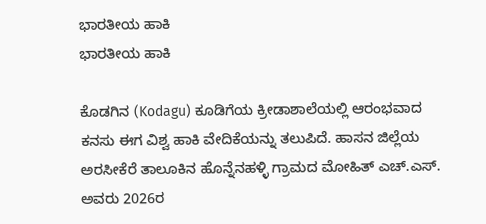ಭಾರತೀಯ ಹಾಕಿ
ಭಾರತೀಯ ಹಾಕಿ

ಕೊಡಗಿನ (Kodagu) ಕೂಡಿಗೆಯ ಕ್ರೀಡಾಶಾಲೆಯಲ್ಲಿ ಆರಂಭವಾದ ಕನಸು ಈಗ ವಿಶ್ವ ಹಾಕಿ ವೇದಿಕೆಯನ್ನು ತಲುಪಿದೆ. ಹಾಸನ ಜಿಲ್ಲೆಯ ಅರಸೀಕೆರೆ ತಾಲೂಕಿನ ಹೊನ್ನೆನಹಳ್ಳಿ ಗ್ರಾಮದ ಮೋಹಿತ್ ಎಚ್.ಎಸ್. ಅವರು 2026ರ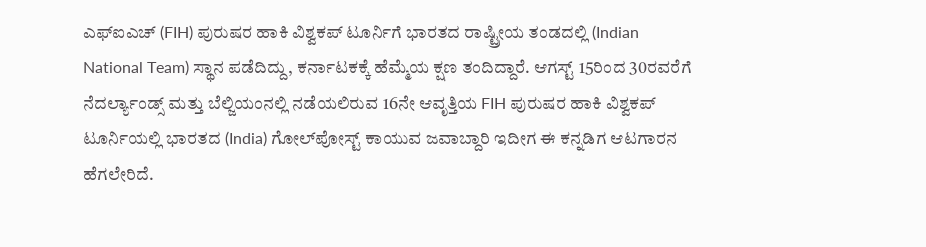ಎಫ್‌ಐಎಚ್ (FIH) ಪುರುಷರ ಹಾಕಿ ವಿಶ್ವಕಪ್ ಟೂರ್ನಿಗೆ ಭಾರತದ ರಾಷ್ಟ್ರೀಯ ತಂಡದಲ್ಲಿ (Indian National Team) ಸ್ಥಾನ ಪಡೆದಿದ್ದು, ಕರ್ನಾಟಕಕ್ಕೆ ಹೆಮ್ಮೆಯ ಕ್ಷಣ ತಂದಿದ್ದಾರೆ. ಆಗಸ್ಟ್ 15ರಿಂದ 30ರವರೆಗೆ ನೆದರ್ಲ್ಯಾಂಡ್ಸ್ ಮತ್ತು ಬೆಲ್ಜಿಯಂನಲ್ಲಿ ನಡೆಯಲಿರುವ 16ನೇ ಆವೃತ್ತಿಯ FIH ಪುರುಷರ ಹಾಕಿ ವಿಶ್ವಕಪ್ ಟೂರ್ನಿಯಲ್ಲಿ ಭಾರತದ (India) ಗೋಲ್‌ಪೋಸ್ಟ್ ಕಾಯುವ ಜವಾಬ್ದಾರಿ ಇದೀಗ ಈ ಕನ್ನಡಿಗ ಆಟಗಾರನ ಹೆಗಲೇರಿದೆ.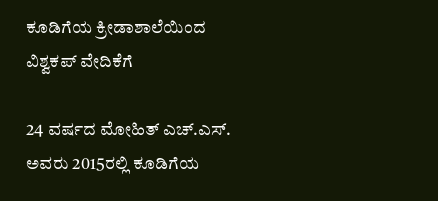ಕೂಡಿಗೆಯ ಕ್ರೀಡಾಶಾಲೆಯಿಂದ ವಿಶ್ವಕಪ್ ವೇದಿಕೆಗೆ

24 ವರ್ಷದ ಮೋಹಿತ್ ಎಚ್.ಎಸ್. ಅವರು 2015ರಲ್ಲಿ ಕೂಡಿಗೆಯ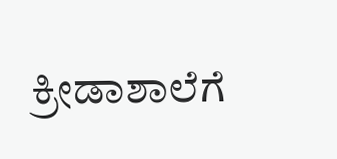ಕ್ರೀಡಾಶಾಲೆಗೆ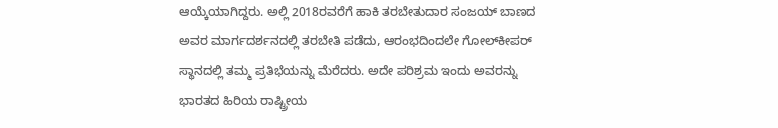ಆಯ್ಕೆಯಾಗಿದ್ದರು. ಅಲ್ಲಿ 2018ರವರೆಗೆ ಹಾಕಿ ತರಬೇತುದಾರ ಸಂಜಯ್ ಬಾಣದ ಅವರ ಮಾರ್ಗದರ್ಶನದಲ್ಲಿ ತರಬೇತಿ ಪಡೆದು, ಆರಂಭದಿಂದಲೇ ಗೋಲ್‌ಕೀಪರ್ ಸ್ಥಾನದಲ್ಲಿ ತಮ್ಮ ಪ್ರತಿಭೆಯನ್ನು ಮೆರೆದರು. ಅದೇ ಪರಿಶ್ರಮ ಇಂದು ಅವರನ್ನು ಭಾರತದ ಹಿರಿಯ ರಾಷ್ಟ್ರೀಯ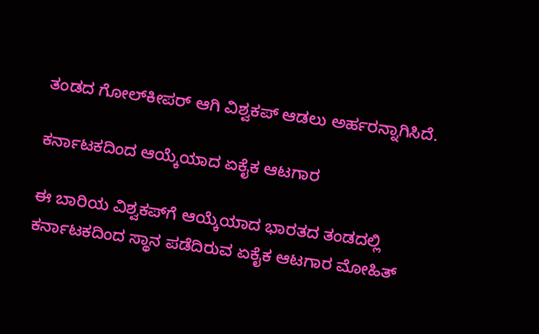ತಂಡದ ಗೋಲ್‌ಕೀಪರ್ ಆಗಿ ವಿಶ್ವಕಪ್ ಆಡಲು ಅರ್ಹರನ್ನಾಗಿಸಿದೆ.

ಕರ್ನಾಟಕದಿಂದ ಆಯ್ಕೆಯಾದ ಏಕೈಕ ಆಟಗಾರ

ಈ ಬಾರಿಯ ವಿಶ್ವಕಪ್‌ಗೆ ಆಯ್ಕೆಯಾದ ಭಾರತದ ತಂಡದಲ್ಲಿ ಕರ್ನಾಟಕದಿಂದ ಸ್ಥಾನ ಪಡೆದಿರುವ ಏಕೈಕ ಆಟಗಾರ ಮೋಹಿತ್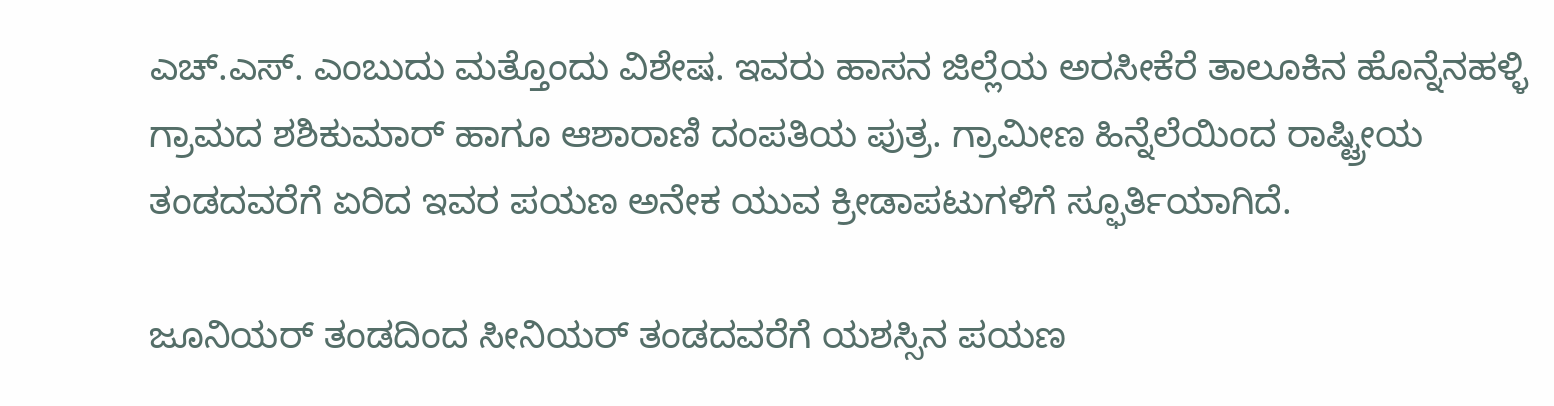ಎಚ್.ಎಸ್. ಎಂಬುದು ಮತ್ತೊಂದು ವಿಶೇಷ. ಇವರು ಹಾಸನ ಜಿಲ್ಲೆಯ ಅರಸೀಕೆರೆ ತಾಲೂಕಿನ ಹೊನ್ನೆನಹಳ್ಳಿ ಗ್ರಾಮದ ಶಶಿಕುಮಾರ್ ಹಾಗೂ ಆಶಾರಾಣಿ ದಂಪತಿಯ ಪುತ್ರ. ಗ್ರಾಮೀಣ ಹಿನ್ನೆಲೆಯಿಂದ ರಾಷ್ಟ್ರೀಯ ತಂಡದವರೆಗೆ ಏರಿದ ಇವರ ಪಯಣ ಅನೇಕ ಯುವ ಕ್ರೀಡಾಪಟುಗಳಿಗೆ ಸ್ಫೂರ್ತಿಯಾಗಿದೆ.

ಜೂನಿಯರ್ ತಂಡದಿಂದ ಸೀನಿಯರ್ ತಂಡದವರೆಗೆ ಯಶಸ್ಸಿನ ಪಯಣ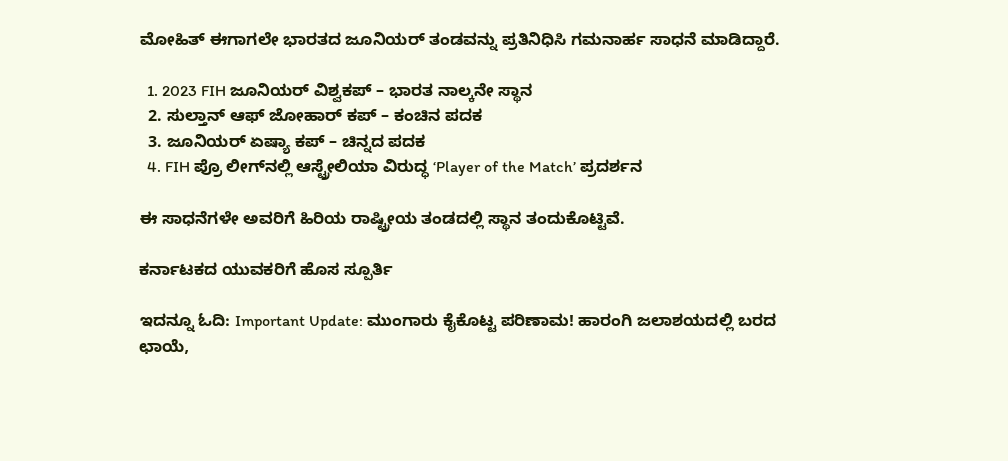ಮೋಹಿತ್ ಈಗಾಗಲೇ ಭಾರತದ ಜೂನಿಯರ್ ತಂಡವನ್ನು ಪ್ರತಿನಿಧಿಸಿ ಗಮನಾರ್ಹ ಸಾಧನೆ ಮಾಡಿದ್ದಾರೆ.

  1. 2023 FIH ಜೂನಿಯರ್ ವಿಶ್ವಕಪ್ – ಭಾರತ ನಾಲ್ಕನೇ ಸ್ಥಾನ
  2. ಸುಲ್ತಾನ್ ಆಫ್ ಜೋಹಾರ್ ಕಪ್ – ಕಂಚಿನ ಪದಕ
  3. ಜೂನಿಯರ್ ಏಷ್ಯಾ ಕಪ್ – ಚಿನ್ನದ ಪದಕ
  4. FIH ಪ್ರೊ ಲೀಗ್‌ನಲ್ಲಿ ಆಸ್ಟ್ರೇಲಿಯಾ ವಿರುದ್ಧ ‘Player of the Match’ ಪ್ರದರ್ಶನ

ಈ ಸಾಧನೆಗಳೇ ಅವರಿಗೆ ಹಿರಿಯ ರಾಷ್ಟ್ರೀಯ ತಂಡದಲ್ಲಿ ಸ್ಥಾನ ತಂದುಕೊಟ್ಟಿವೆ.

ಕರ್ನಾಟಕದ ಯುವಕರಿಗೆ ಹೊಸ ಸ್ಪೂರ್ತಿ

ಇದನ್ನೂ ಓದಿ: Important Update: ಮುಂಗಾರು ಕೈಕೊಟ್ಟ ಪರಿಣಾಮ! ಹಾರಂಗಿ ಜಲಾಶಯದಲ್ಲಿ ಬರದ ಛಾಯೆ,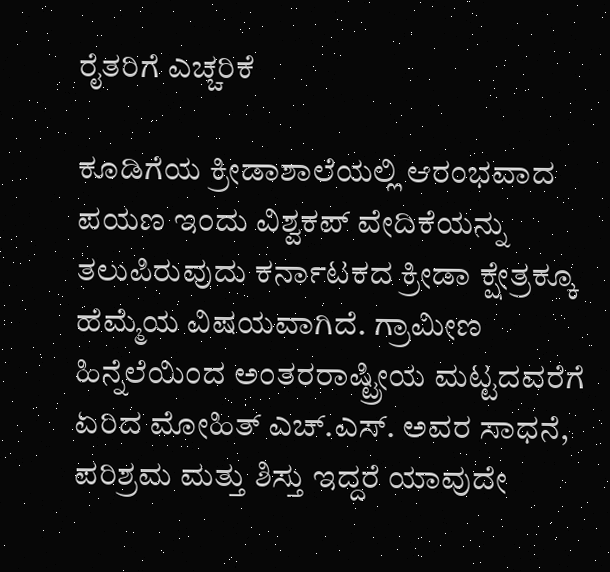ರೈತರಿಗೆ ಎಚ್ಚರಿಕೆ

ಕೂಡಿಗೆಯ ಕ್ರೀಡಾಶಾಲೆಯಲ್ಲಿ ಆರಂಭವಾದ ಪಯಣ ಇಂದು ವಿಶ್ವಕಪ್ ವೇದಿಕೆಯನ್ನು ತಲುಪಿರುವುದು ಕರ್ನಾಟಕದ ಕ್ರೀಡಾ ಕ್ಷೇತ್ರಕ್ಕೂ ಹೆಮ್ಮೆಯ ವಿಷಯವಾಗಿದೆ. ಗ್ರಾಮೀಣ ಹಿನ್ನೆಲೆಯಿಂದ ಅಂತರರಾಷ್ಟ್ರೀಯ ಮಟ್ಟದವರೆಗೆ ಏರಿದ ಮೋಹಿತ್ ಎಚ್.ಎಸ್. ಅವರ ಸಾಧನೆ, ಪರಿಶ್ರಮ ಮತ್ತು ಶಿಸ್ತು ಇದ್ದರೆ ಯಾವುದೇ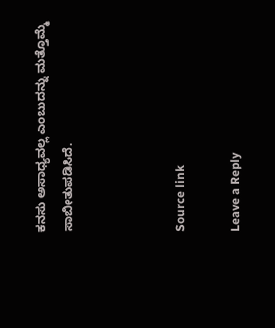ಕನಸು ಅಸಾಧ್ಯವಲ್ಲ ಎಂಬುದನ್ನು ಮತ್ತೊಮ್ಮೆ ಸಾಬೀತುಪಡಿಸಿದೆ.



Source link

Leave a Reply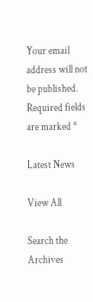Your email address will not be published. Required fields are marked *

Latest News

View All

Search the Archives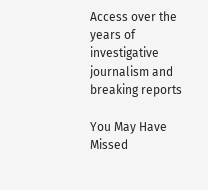Access over the years of investigative journalism and breaking reports

You May Have Missed